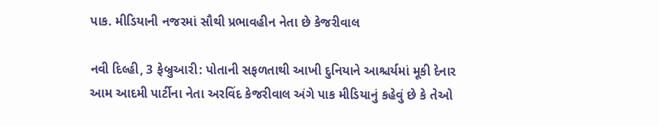પાક. મીડિયાની નજરમાં સૌથી પ્રભાવહીન નેતા છે કેજરીવાલ

નવી દિલ્હી, 3 ફેબ્રુઆરી: પોતાની સફળતાથી આખી દુનિયાને આશ્ચર્યમાં મૂકી દેનાર આમ આદમી પાર્ટીના નેતા અરવિંદ કેજરીવાલ અંગે પાક મીડિયાનું કહેવું છે કે તેઓ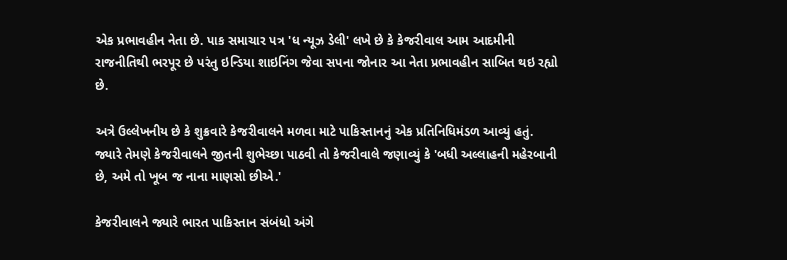એક પ્રભાવહીન નેતા છે. પાક સમાચાર પત્ર 'ધ ન્યૂઝ ડેલી' લખે છે કે કેજરીવાલ આમ આદમીની રાજનીતિથી ભરપૂર છે પરંતુ ઇન્ડિયા શાઇનિંગ જેવા સપના જોનાર આ નેતા પ્રભાવહીન સાબિત થઇ રહ્યો છે.

અત્રે ઉલ્લેખનીય છે કે શુક્રવારે કેજરીવાલને મળવા માટે પાકિસ્તાનનું એક પ્રતિનિધિમંડળ આવ્યું હતું. જ્યારે તેમણે કેજરીવાલને જીતની શુભેચ્છા પાઠવી તો કેજરીવાલે જણાવ્યું કે 'બધી અલ્લાહની મહેરબાની છે, અમે તો ખૂબ જ નાના માણસો છીએ.'

કેજરીવાલને જ્યારે ભારત પાકિસ્તાન સંબંધો અંગે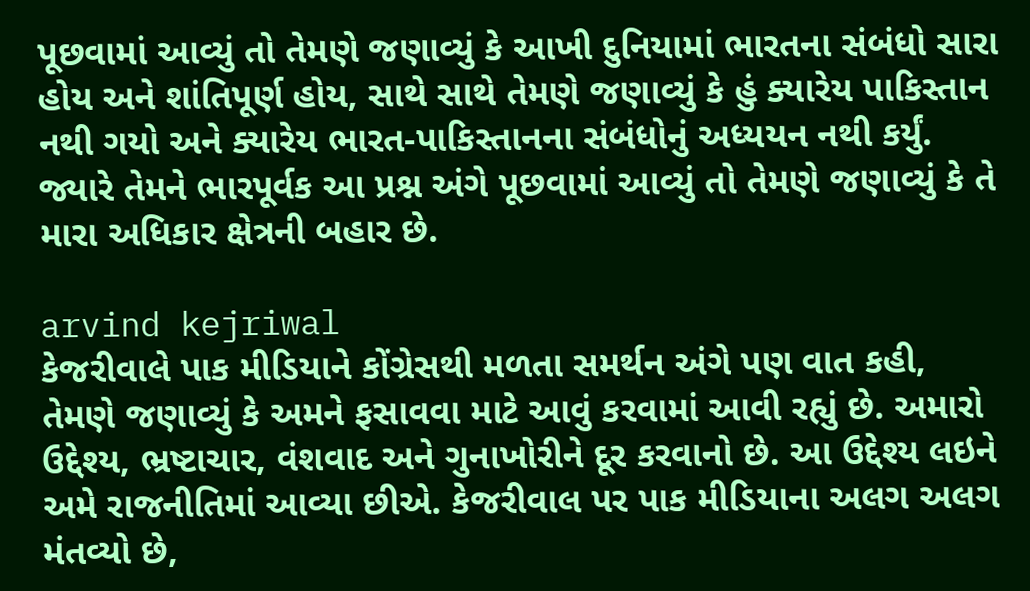પૂછવામાં આવ્યું તો તેમણે જણાવ્યું કે આખી દુનિયામાં ભારતના સંબંધો સારા હોય અને શાંતિપૂર્ણ હોય, સાથે સાથે તેમણે જણાવ્યું કે હું ક્યારેય પાકિસ્તાન નથી ગયો અને ક્યારેય ભારત-પાકિસ્તાનના સંબંધોનું અધ્યયન નથી કર્યું. જ્યારે તેમને ભારપૂર્વક આ પ્રશ્ન અંગે પૂછવામાં આવ્યું તો તેમણે જણાવ્યું કે તે મારા અધિકાર ક્ષેત્રની બહાર છે.

arvind kejriwal
કેજરીવાલે પાક મીડિયાને કોંગ્રેસથી મળતા સમર્થન અંગે પણ વાત કહી, તેમણે જણાવ્યું કે અમને ફસાવવા માટે આવું કરવામાં આવી રહ્યું છે. અમારો ઉદ્દેશ્ય, ભ્રષ્ટાચાર, વંશવાદ અને ગુનાખોરીને દૂર કરવાનો છે. આ ઉદ્દેશ્ય લઇને અમે રાજનીતિમાં આવ્યા છીએ. કેજરીવાલ પર પાક મીડિયાના અલગ અલગ મંતવ્યો છે,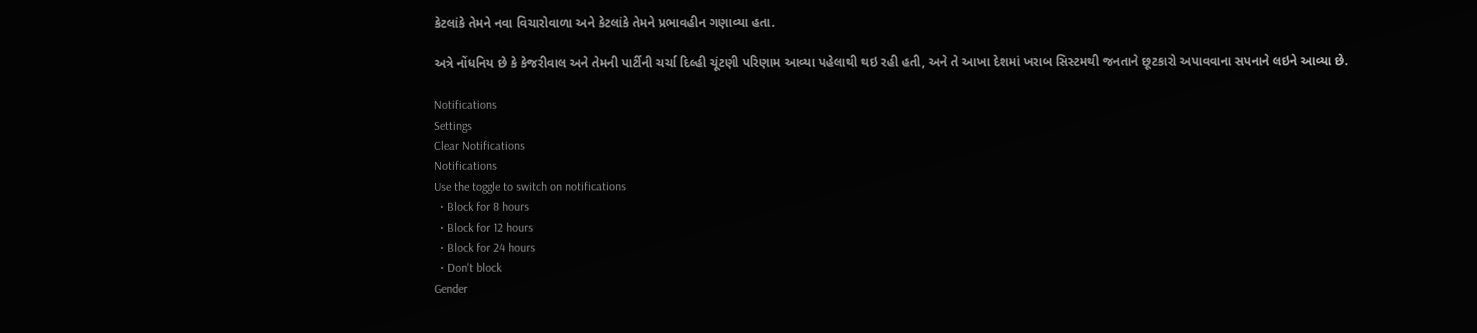કેટલાંકે તેમને નવા વિચારોવાળા અને કેટલાંકે તેમને પ્રભાવહીન ગણાવ્યા હતા.

અત્રે નોંધનિય છે કે કેજરીવાલ અને તેમની પાર્ટીની ચર્ચા દિલ્હી ચૂંટણી પરિણામ આવ્યા પહેલાથી થઇ રહી હતી, અને તે આખા દેશમાં ખરાબ સિસ્ટમથી જનતાને છૂટકારો અપાવવાના સપનાને લઇને આવ્યા છે.

Notifications
Settings
Clear Notifications
Notifications
Use the toggle to switch on notifications
  • Block for 8 hours
  • Block for 12 hours
  • Block for 24 hours
  • Don't block
Gender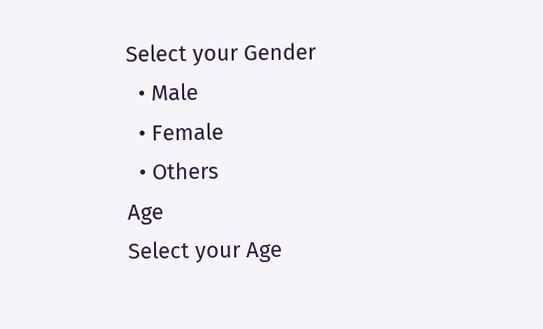Select your Gender
  • Male
  • Female
  • Others
Age
Select your Age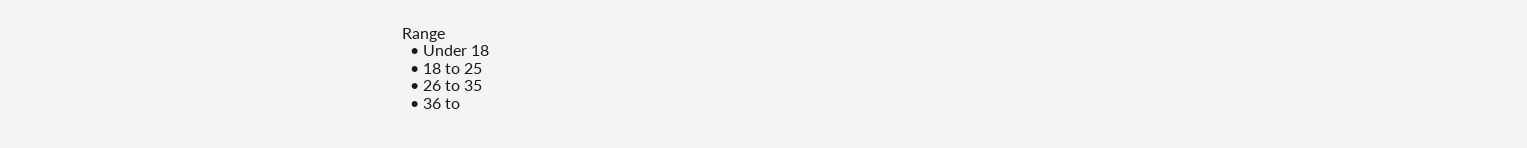Range
  • Under 18
  • 18 to 25
  • 26 to 35
  • 36 to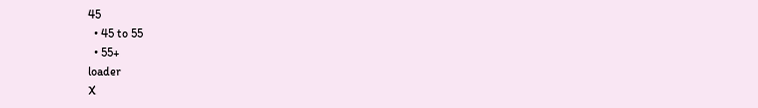45
  • 45 to 55
  • 55+
loader
X